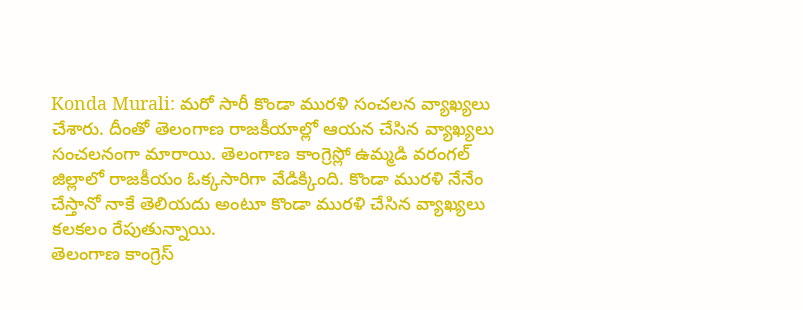Konda Murali: మరో సారీ కొండా మురళి సంచలన వ్యాఖ్యలు చేశారు. దీంతో తెలంగాణ రాజకీయాల్లో ఆయన చేసిన వ్యాఖ్యలు సంచలనంగా మారాయి. తెలంగాణ కాంగ్రెస్లో ఉమ్మడి వరంగల్ జిల్లాలో రాజకీయం ఓక్కసారిగా వేడిక్కింది. కొండా మురళి నేనేం చేస్తానో నాకే తెలియదు అంటూ కొండా మురళి చేసిన వ్యాఖ్యలు కలకలం రేపుతున్నాయి.
తెలంగాణ కాంగ్రెస్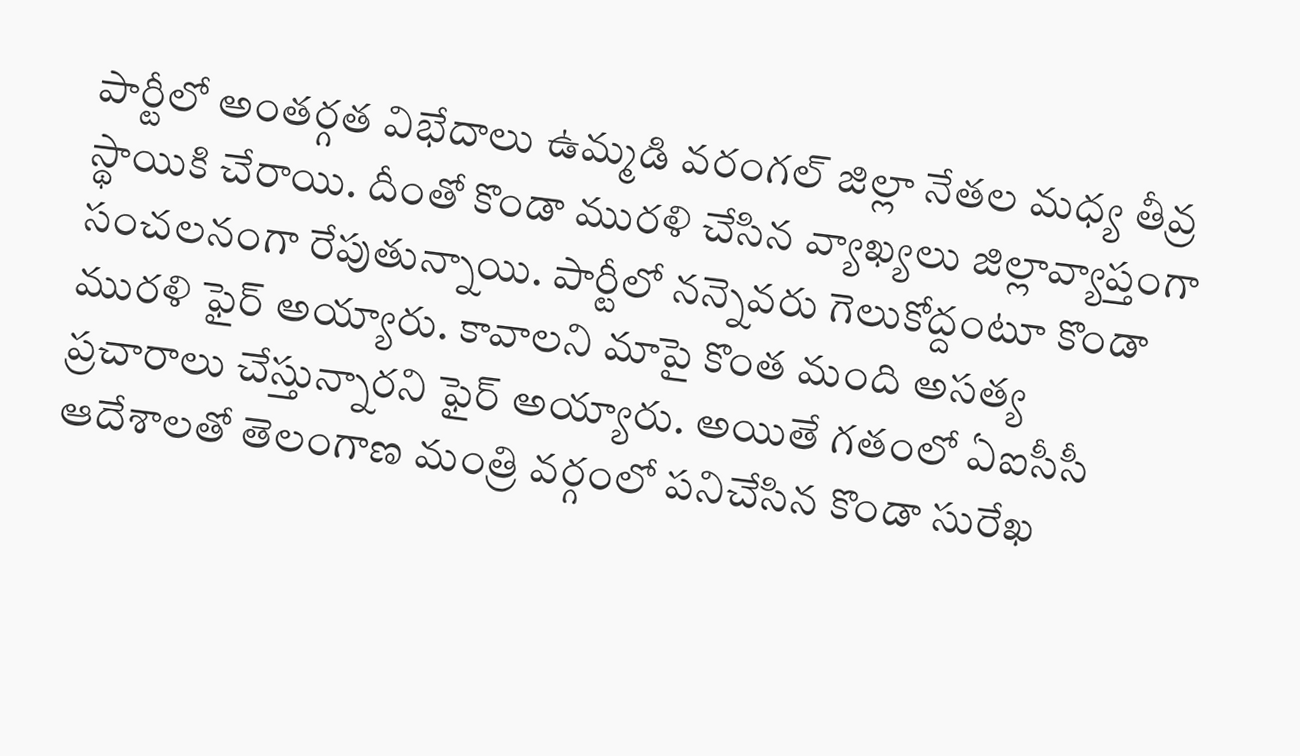పార్టీలో అంతర్గత విభేదాలు ఉమ్మడి వరంగల్ జిల్లా నేతల మధ్య తీవ్ర స్థాయికి చేరాయి. దీంతో కొండా మురళి చేసిన వ్యాఖ్యలు జిల్లావ్యాప్తంగా సంచలనంగా రేపుతున్నాయి. పార్టీలో నన్నెవరు గెలుకోద్దంటూ కొండా మురళి ఫైర్ అయ్యారు. కావాలని మాపై కొంత మంది అసత్య ప్రచారాలు చేస్తున్నారని ఫైర్ అయ్యారు. అయితే గతంలో ఏఐసీసీ ఆదేశాలతో తెలంగాణ మంత్రి వర్గంలో పనిచేసిన కొండా సురేఖ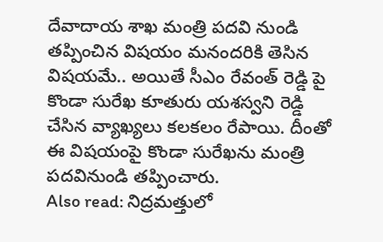దేవాదాయ శాఖ మంత్రి పదవి నుండి తప్పించిన విషయం మనందరికి తెసిన విషయమే.. అయితే సీఎం రేవంత్ రెడ్డి పై కొండా సురేఖ కూతురు యశస్వని రెడ్డి చేసిన వ్యాఖ్యలు కలకలం రేపాయి. దీంతో ఈ విషయంపై కొండా సురేఖను మంత్రి పదవినుండి తప్పించారు.
Also read: నిద్రమత్తులో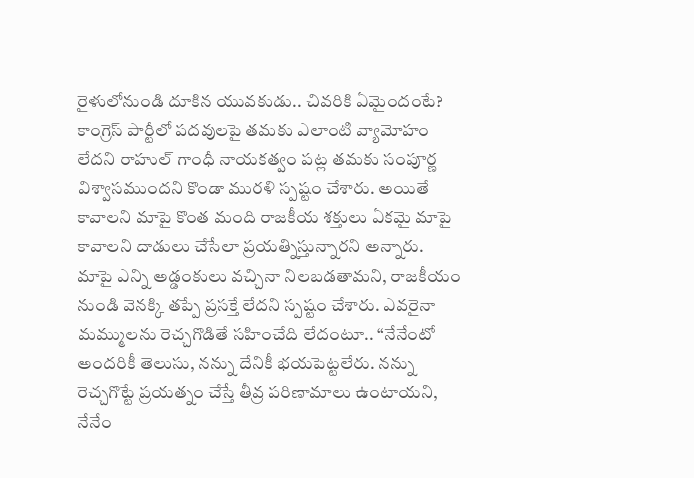రైళులోనుండి దూకిన యువకుడు.. చివరికి ఏమైందంటే?
కాంగ్రెస్ పార్టీలో పదవులపై తమకు ఎలాంటి వ్యామోహం లేదని రాహుల్ గాంధీ నాయకత్వం పట్ల తమకు సంపూర్ణ విశ్వాసముందని కొండా మురళి స్పష్టం చేశారు. అయితే కావాలని మాపై కొంత మంది రాజకీయ శక్తులు ఏకమై మాపై కావాలని దాడులు చేసేలా ప్రయత్నిస్తున్నారని అన్నారు. మాపై ఎన్ని అడ్డంకులు వచ్చినా నిలబడతామని, రాజకీయం నుండి వెనక్కి తప్పే ప్రసక్తే లేదని స్పష్టం చేశారు. ఎవరైనా మమ్ములను రెచ్చగొడితే సహించేది లేదంటూ.. “నేనేంటో అందరికీ తెలుసు, నన్ను దేనికీ భయపెట్టలేరు. నన్ను రెచ్చగొట్టే ప్రయత్నం చేస్తే తీవ్ర పరిణామాలు ఉంటాయని, నేనేం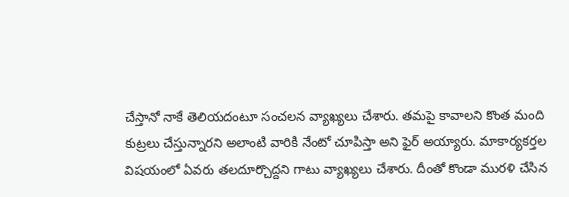చేస్తానో నాకే తెలియదంటూ సంచలన వ్యాఖ్యలు చేశారు. తమపై కావాలని కొంత మంది కుట్రలు చేస్తున్నారని అలాంటి వారికి నేంటో చూపిస్తా అని ఫైర్ అయ్యారు. మాకార్యకర్తల విషయంలో ఏవరు తలదూర్చొద్దని గాటు వ్యాఖ్యలు చేశారు. దీంతో కొండా మురళి చేసిన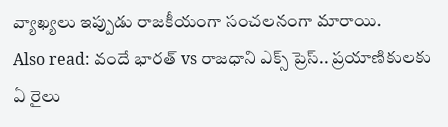వ్యాఖ్యలు ఇప్పుడు రాజకీయంగా సంచలనంగా మారాయి.
Also read: వందే భారత్ vs రాజధాని ఎక్స్ ప్రెస్.. ప్రయాణికులకు ఏ రైలు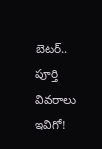బెటర్.. పూర్తి వివరాలు ఇవిగో!